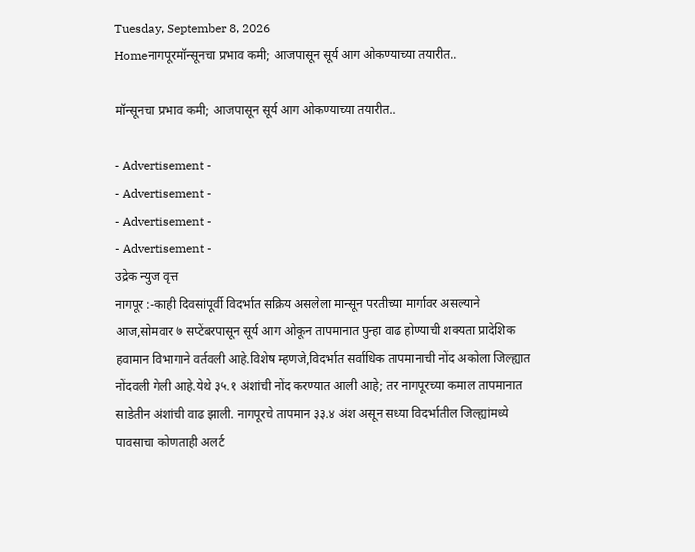Tuesday, September 8, 2026
Homeनागपूरमॉन्सूनचा प्रभाव कमी; आजपासून सूर्य आग ओकण्याच्या तयारीत..

मॉन्सूनचा प्रभाव कमी; आजपासून सूर्य आग ओकण्याच्या तयारीत..

- Advertisement -
- Advertisement -
- Advertisement -
- Advertisement -
उद्रेक न्युज वृत्त
नागपूर :-काही दिवसांपूर्वी विदर्भात सक्रिय असलेला मान्सून परतीच्या मार्गावर असल्याने आज,सोमवार ७ सप्टेंबरपासून सूर्य आग ओकून तापमानात पुन्हा वाढ होण्याची शक्यता प्रादेशिक हवामान विभागाने वर्तवली आहे.विशेष म्हणजे,विदर्भात सर्वाधिक तापमानाची नोंद अकोला जिल्ह्यात नोंदवली गेली आहे.येथे ३५.१ अंशांची नोंद करण्यात आली आहे; तर नागपूरच्या कमाल तापमानात साडेतीन अंशांची वाढ झाली. नागपूरचे तापमान ३३.४ अंश असून सध्या विदर्भातील जिल्ह्यांमध्ये पावसाचा कोणताही अलर्ट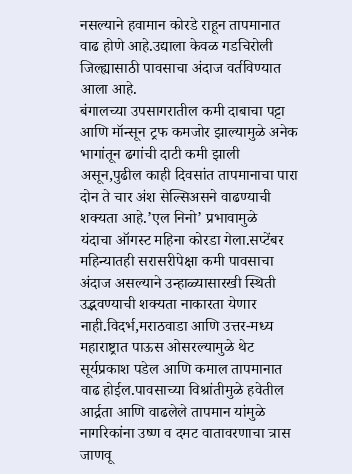नसल्याने हवामान कोरडे राहून तापमानात वाढ होणे आहे.उद्याला केवळ गडचिरोली जिल्ह्यासाठी पावसाचा अंदाज वर्तविण्यात आला आहे.
बंगालच्या उपसागरातील कमी दाबाचा पट्टा आणि मॉन्सून ट्रफ कमजोर झाल्यामुळे अनेक भागांतून ढगांची दाटी कमी झाली असून,पुढील काही दिवसांत तापमानाचा पारा दोन ते चार अंश सेल्सिअसने वाढण्याची शक्यता आहे.’एल निनो’ प्रभावामुळे
यंदाचा ऑगस्ट महिना कोरडा गेला.सप्टेंबर महिन्यातही सरासरीपेक्षा कमी पावसाचा अंदाज असल्याने उन्हाळ्यासारखी स्थिती उद्भवण्याची शक्यता नाकारता येणार नाही.विदर्भ,मराठवाडा आणि उत्तर-मध्य महाराष्ट्रात पाऊस ओसरल्यामुळे थेट सूर्यप्रकाश पडेल आणि कमाल तापमानात वाढ होईल.पावसाच्या विश्रांतीमुळे हवेतील आर्द्रता आणि वाढलेले तापमान यांमुळे नागरिकांना उष्ण व दमट वातावरणाचा त्रास जाणवू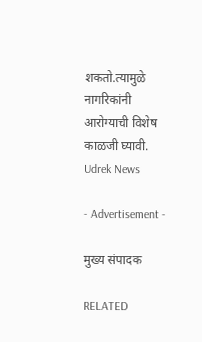शकतो.त्यामुळे नागरिकांनी आरोग्याची विशेष काळजी घ्यावी.
Udrek News

- Advertisement -

मुख्य संपादक

RELATED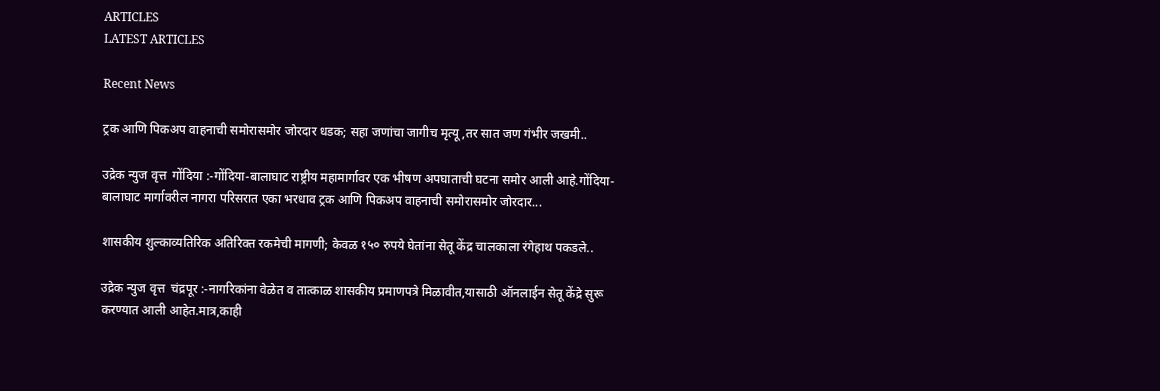ARTICLES
LATEST ARTICLES

Recent News

ट्रक आणि पिकअप वाहनाची समोरासमोर जोरदार धडक; सहा जणांचा जागीच मृत्यू,तर सात जण गंभीर जखमी..

उद्रेक न्युज वृत्त  गोंदिया :-गोंदिया-बालाघाट राष्ट्रीय महामार्गावर एक भीषण अपघाताची घटना समोर आली आहे.गोंदिया-बालाघाट मार्गावरील नागरा परिसरात एका भरधाव ट्रक आणि पिकअप वाहनाची समोरासमोर जोरदार...

शासकीय शुल्काव्यतिरिक अतिरिक्त रकमेची मागणी; केवळ १५० रुपये घेतांना सेतू केंद्र चालकाला रंगेहाथ पकडले..

उद्रेक न्युज वृत्त  चंद्रपूर :-नागरिकांना वेळेत व तात्काळ शासकीय प्रमाणपत्रे मिळावीत,यासाठी ऑनलाईन सेतू केंद्रे सुरू करण्यात आली आहेत.मात्र,काही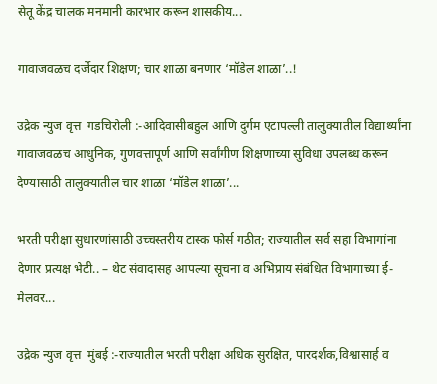सेतू केंद्र चालक मनमानी कारभार करून शासकीय...

गावाजवळच दर्जेदार शिक्षण; चार शाळा बनणार ‘मॉडेल शाळा’..!

उद्रेक न्युज वृत्त  गडचिरोली :-आदिवासीबहुल आणि दुर्गम एटापल्ली तालुक्यातील विद्यार्थ्यांना गावाजवळच आधुनिक, गुणवत्तापूर्ण आणि सर्वांगीण शिक्षणाच्या सुविधा उपलब्ध करून देण्यासाठी तालुक्यातील चार शाळा ‘मॉडेल शाळा’...

भरती परीक्षा सुधारणांसाठी उच्चस्तरीय टास्क फोर्स गठीत; राज्यातील सर्व सहा विभागांना देणार प्रत्यक्ष भेटी.. – थेट संवादासह आपल्या सूचना व अभिप्राय संबंधित विभागाच्या ई-मेलवर...

उद्रेक न्युज वृत्त  मुंबई :-राज्यातील भरती परीक्षा अधिक सुरक्षित, पारदर्शक,विश्वासार्ह व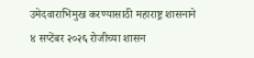उमेदवाराभिमुख करण्यासाठी महाराष्ट्र शासनाने ४ सप्टेंबर २०२६ रोजीच्या शासन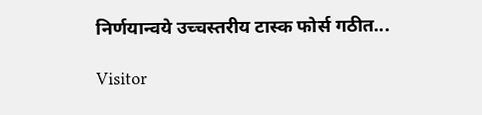निर्णयान्वये उच्चस्तरीय टास्क फोर्स गठीत...

Visitor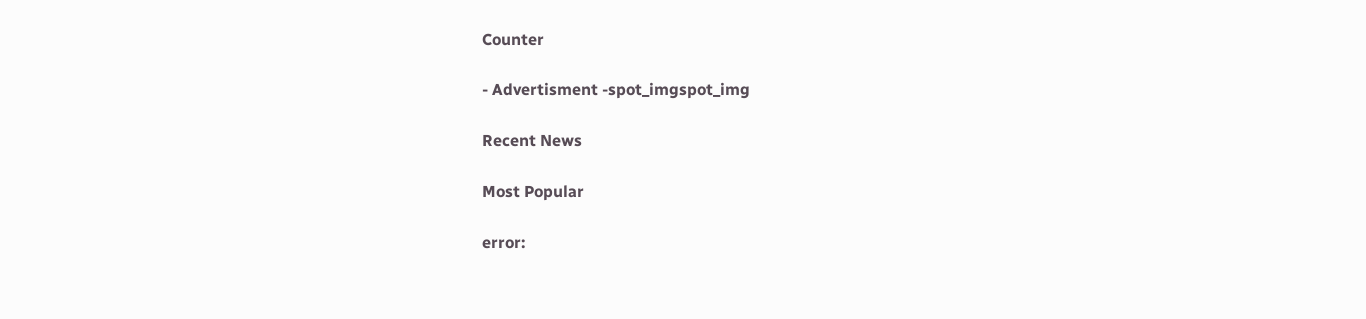Counter

- Advertisment -spot_imgspot_img

Recent News

Most Popular

error: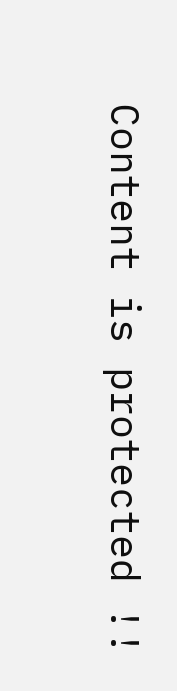Content is protected !!